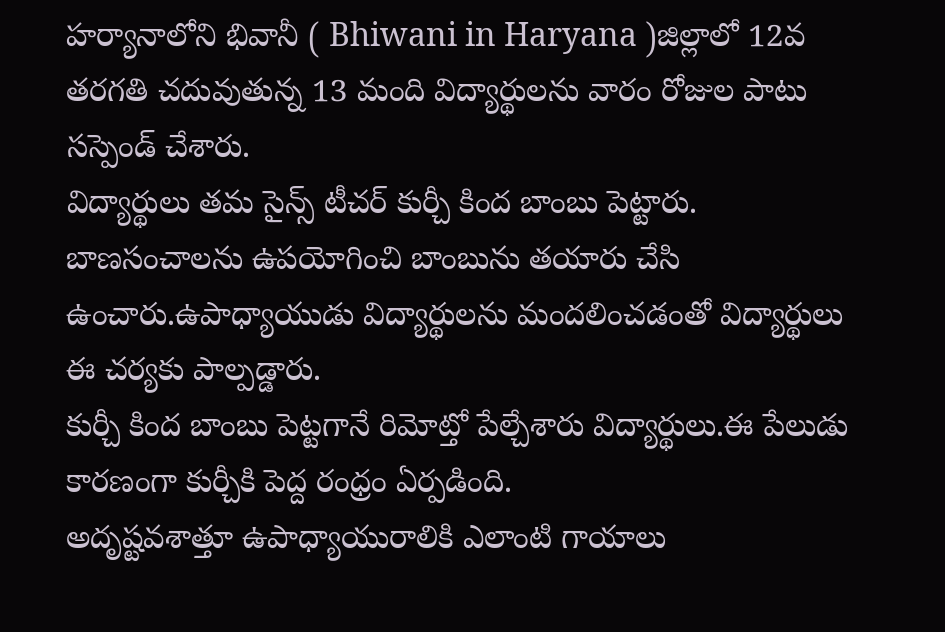హర్యానాలోని భివానీ ( Bhiwani in Haryana )జిల్లాలో 12వ తరగతి చదువుతున్న 13 మంది విద్యార్థులను వారం రోజుల పాటు సస్పెండ్ చేశారు.
విద్యార్థులు తమ సైన్స్ టీచర్ కుర్చీ కింద బాంబు పెట్టారు.
బాణసంచాలను ఉపయోగించి బాంబును తయారు చేసి ఉంచారు.ఉపాధ్యాయుడు విద్యార్థులను మందలించడంతో విద్యార్థులు ఈ చర్యకు పాల్పడ్డారు.
కుర్చీ కింద బాంబు పెట్టగానే రిమోట్తో పేల్చేశారు విద్యార్థులు.ఈ పేలుడు కారణంగా కుర్చీకి పెద్ద రంధ్రం ఏర్పడింది.
అదృష్టవశాత్తూ ఉపాధ్యాయురాలికి ఎలాంటి గాయాలు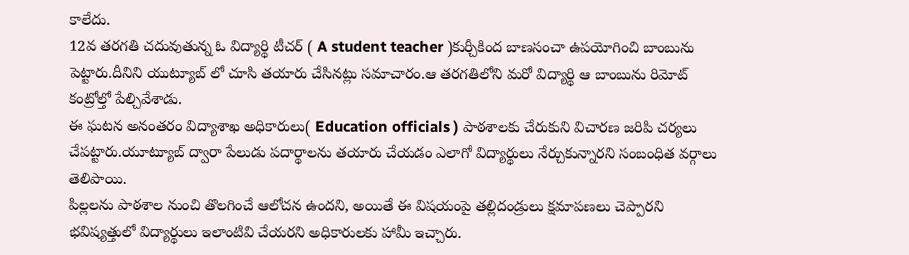కాలేదు.
12వ తరగతి చదువుతున్న ఓ విద్యార్థి టీచర్ ( A student teacher )కుర్చీకింద బాణసంచా ఉపయోగించి బాంబును పెట్టారు.దీనిని యుట్యూబ్ లో చూసి తయారు చేసినట్లు సమాచారం.ఆ తరగతిలోని మరో విద్యార్థి ఆ బాంబును రిమోట్ కంట్రోల్తో పేల్చివేశాడు.
ఈ ఘటన అనంతరం విద్యాశాఖ అధికారులు( Education officials ) పాఠశాలకు చేరుకుని విచారణ జరిపి చర్యలు చేపట్టారు.యూట్యూబ్ ద్వారా పేలుడు పదార్థాలను తయారు చేయడం ఎలాగో విద్యార్థులు నేర్చుకున్నారని సంబంధిత వర్గాలు తెలిపాయి.
పిల్లలను పాఠశాల నుంచి తొలగించే ఆలోచన ఉందని, అయితే ఈ విషయంపై తల్లిదండ్రులు క్షమాపణలు చెప్పారని భవిష్యత్తులో విద్యార్థులు ఇలాంటివి చేయరని అధికారులకు హామీ ఇచ్చారు.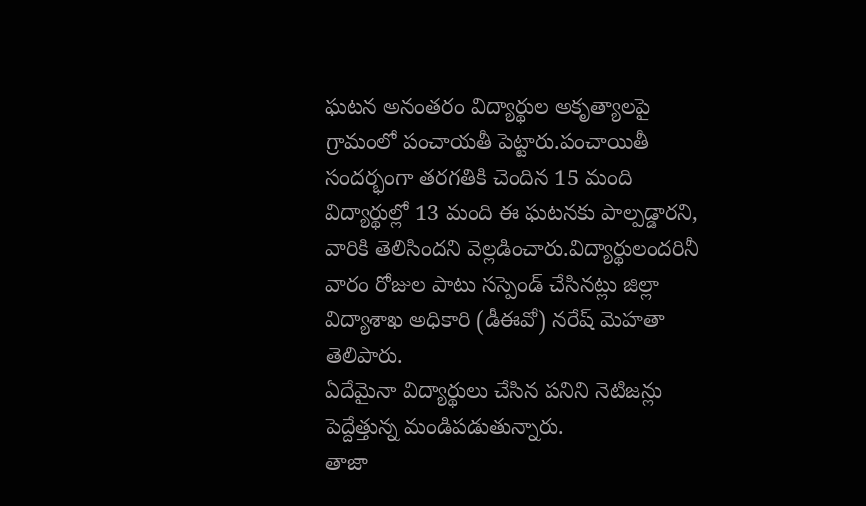ఘటన అనంతరం విద్యార్థుల అకృత్యాలపై గ్రామంలో పంచాయతీ పెట్టారు.పంచాయితీ సందర్భంగా తరగతికి చెందిన 15 మంది విద్యార్థుల్లో 13 మంది ఈ ఘటనకు పాల్పడ్డారని, వారికి తెలిసిందని వెల్లడించారు.విద్యార్థులందరినీ వారం రోజుల పాటు సస్పెండ్ చేసినట్లు జిల్లా విద్యాశాఖ అధికారి (డీఈవో) నరేష్ మెహతా తెలిపారు.
ఏదేమైనా విద్యార్థులు చేసిన పనిని నెటిజన్లు పెద్దేత్తున్న మండిపడుతున్నారు.
తాజా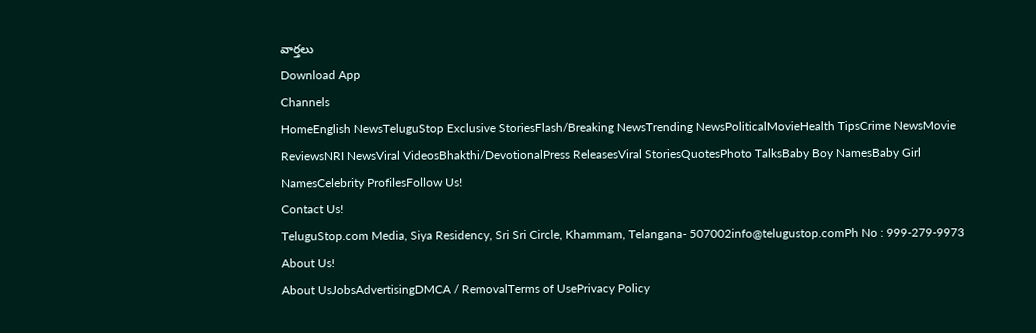వార్తలు
Download App
Channels
HomeEnglish NewsTeluguStop Exclusive StoriesFlash/Breaking NewsTrending NewsPoliticalMovieHealth TipsCrime NewsMovie ReviewsNRI NewsViral VideosBhakthi/DevotionalPress ReleasesViral StoriesQuotesPhoto TalksBaby Boy NamesBaby Girl NamesCelebrity ProfilesFollow Us!
Contact Us!
TeluguStop.com Media, Siya Residency, Sri Sri Circle, Khammam, Telangana- 507002info@telugustop.comPh No : 999-279-9973
About Us!
About UsJobsAdvertisingDMCA / RemovalTerms of UsePrivacy Policy